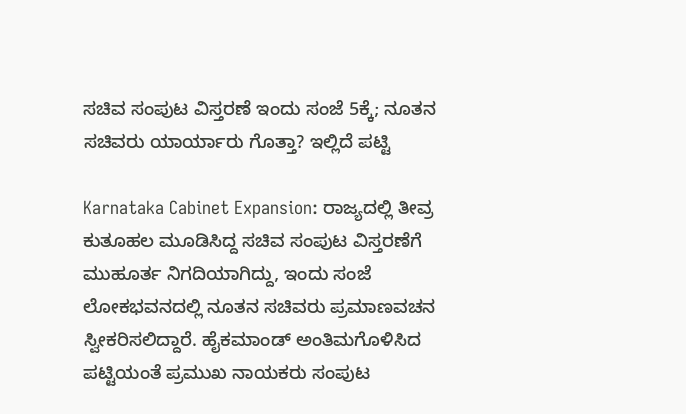ಸಚಿವ ಸಂಪುಟ ವಿಸ್ತರಣೆ ಇಂದು ಸಂಜೆ 5ಕ್ಕೆ; ನೂತನ ಸಚಿವರು ಯಾರ್ಯಾರು ಗೊತ್ತಾ? ಇಲ್ಲಿದೆ ಪಟ್ಟಿ

Karnataka Cabinet Expansion: ರಾಜ್ಯದಲ್ಲಿ ತೀವ್ರ ಕುತೂಹಲ ಮೂಡಿಸಿದ್ದ ಸಚಿವ ಸಂಪುಟ ವಿಸ್ತರಣೆಗೆ ಮುಹೂರ್ತ ನಿಗದಿಯಾಗಿದ್ದು, ಇಂದು ಸಂಜೆ ಲೋಕಭವನದಲ್ಲಿ ನೂತನ ಸಚಿವರು ಪ್ರಮಾಣವಚನ ಸ್ವೀಕರಿಸಲಿದ್ದಾರೆ. ಹೈಕಮಾಂಡ್ ಅಂತಿಮಗೊಳಿಸಿದ ಪಟ್ಟಿಯಂತೆ ಪ್ರಮುಖ ನಾಯಕರು ಸಂಪುಟ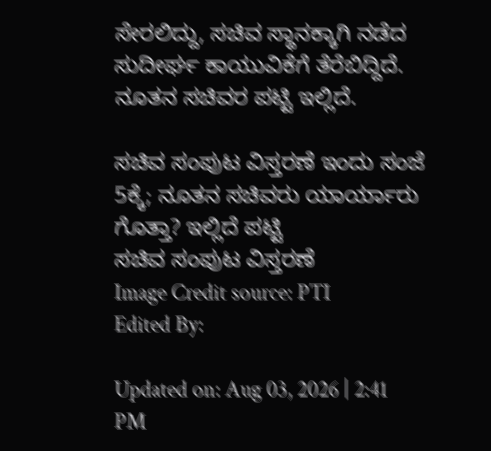ಸೇರಲಿದ್ದು, ಸಚಿವ ಸ್ಥಾನಕ್ಕಾಗಿ ನಡೆದ ಸುದೀರ್ಘ ಕಾಯುವಿಕೆಗೆ ತೆರೆಬಿದ್ದಿದೆ. ನೂತನ ಸಚಿವರ ಪಟ್ಟಿ ಇಲ್ಲಿದೆ.

ಸಚಿವ ಸಂಪುಟ ವಿಸ್ತರಣೆ ಇಂದು ಸಂಜೆ 5ಕ್ಕೆ; ನೂತನ ಸಚಿವರು ಯಾರ್ಯಾರು ಗೊತ್ತಾ? ಇಲ್ಲಿದೆ ಪಟ್ಟಿ
ಸಚಿವ ಸಂಪುಟ ವಿಸ್ತರಣೆ
Image Credit source: PTI
Edited By:

Updated on: Aug 03, 2026 | 2:41 PM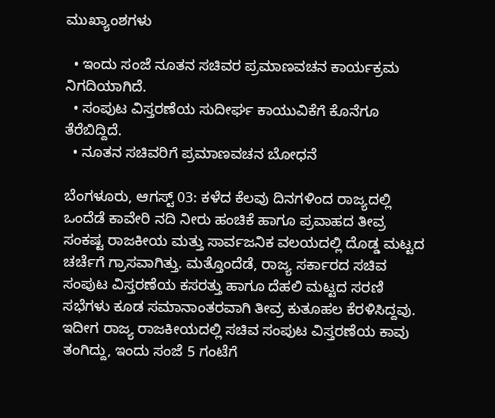ಮುಖ್ಯಾಂಶಗಳು

  • ಇಂದು ಸಂಜೆ ನೂತನ ಸಚಿವರ ಪ್ರಮಾಣವಚನ ಕಾರ್ಯಕ್ರಮ ನಿಗದಿಯಾಗಿದೆ.
  • ಸಂಪುಟ ವಿಸ್ತರಣೆಯ ಸುದೀರ್ಘ ಕಾಯುವಿಕೆಗೆ ಕೊನೆಗೂ ತೆರೆಬಿದ್ದಿದೆ.
  • ನೂತನ ಸಚಿವರಿಗೆ ಪ್ರಮಾಣವಚನ ಬೋಧನೆ

ಬೆಂಗಳೂರು, ಆಗಸ್ಟ್ 03: ಕಳೆದ ಕೆಲವು ದಿನಗಳಿಂದ ರಾಜ್ಯದಲ್ಲಿ ಒಂದೆಡೆ ಕಾವೇರಿ ನದಿ ನೀರು ಹಂಚಿಕೆ ಹಾಗೂ ಪ್ರವಾಹದ ತೀವ್ರ ಸಂಕಷ್ಟ ರಾಜಕೀಯ ಮತ್ತು ಸಾರ್ವಜನಿಕ ವಲಯದಲ್ಲಿ ದೊಡ್ಡ ಮಟ್ಟದ ಚರ್ಚೆಗೆ ಗ್ರಾಸವಾಗಿತ್ತು. ಮತ್ತೊಂದೆಡೆ, ರಾಜ್ಯ ಸರ್ಕಾರದ ಸಚಿವ ಸಂಪುಟ ವಿಸ್ತರಣೆಯ ಕಸರತ್ತು ಹಾಗೂ ದೆಹಲಿ ಮಟ್ಟದ ಸರಣಿ ಸಭೆಗಳು ಕೂಡ ಸಮಾನಾಂತರವಾಗಿ ತೀವ್ರ ಕುತೂಹಲ ಕೆರಳಿಸಿದ್ದವು. ಇದೀಗ ರಾಜ್ಯ ರಾಜಕೀಯದಲ್ಲಿ ಸಚಿವ ಸಂಪುಟ ವಿಸ್ತರಣೆಯ ಕಾವು ತಂಗಿದ್ದು, ಇಂದು ಸಂಜೆ 5 ಗಂಟೆಗೆ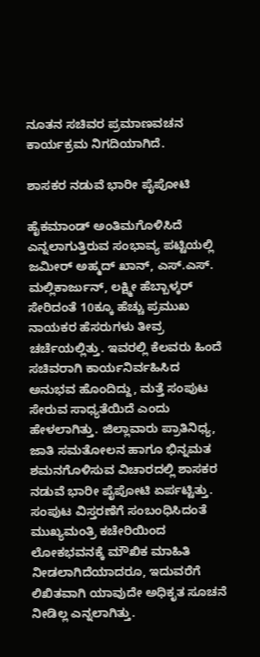ನೂತನ ಸಚಿವರ ಪ್ರಮಾಣವಚನ ಕಾರ್ಯಕ್ರಮ ನಿಗದಿಯಾಗಿದೆ.

ಶಾಸಕರ ನಡುವೆ ಭಾರೀ ಪೈಪೋಟಿ

ಹೈಕಮಾಂಡ್‌ ಅಂತಿಮಗೊಳಿಸಿದೆ ಎನ್ನಲಾಗುತ್ತಿರುವ ಸಂಭಾವ್ಯ ಪಟ್ಟಿಯಲ್ಲಿ ಜಮೀರ್ ಅಹ್ಮದ್ ಖಾನ್, ಎಸ್.ಎಸ್. ಮಲ್ಲಿಕಾರ್ಜುನ್, ಲಕ್ಷ್ಮೀ ಹೆಬ್ಬಾಳ್ಕರ್ ಸೇರಿದಂತೆ 10ಕ್ಕೂ ಹೆಚ್ಚು ಪ್ರಮುಖ ನಾಯಕರ ಹೆಸರುಗಳು ತೀವ್ರ ಚರ್ಚೆಯಲ್ಲಿತ್ತು. ಇವರಲ್ಲಿ ಕೆಲವರು ಹಿಂದೆ ಸಚಿವರಾಗಿ ಕಾರ್ಯನಿರ್ವಹಿಸಿದ ಅನುಭವ ಹೊಂದಿದ್ದು, ಮತ್ತೆ ಸಂಪುಟ ಸೇರುವ ಸಾಧ್ಯತೆಯಿದೆ ಎಂದು ಹೇಳಲಾಗಿತ್ತು. ಜಿಲ್ಲಾವಾರು ಪ್ರಾತಿನಿಧ್ಯ, ಜಾತಿ ಸಮತೋಲನ ಹಾಗೂ ಭಿನ್ನಮತ ಶಮನಗೊಳಿಸುವ ವಿಚಾರದಲ್ಲಿ ಶಾಸಕರ ನಡುವೆ ಭಾರೀ ಪೈಪೋಟಿ ಏರ್ಪಟ್ಟಿತ್ತು. ಸಂಪುಟ ವಿಸ್ತರಣೆಗೆ ಸಂಬಂಧಿಸಿದಂತೆ ಮುಖ್ಯಮಂತ್ರಿ ಕಚೇರಿಯಿಂದ ಲೋಕಭವನಕ್ಕೆ ಮೌಖಿಕ ಮಾಹಿತಿ ನೀಡಲಾಗಿದೆಯಾದರೂ, ಇದುವರೆಗೆ ಲಿಖಿತವಾಗಿ ಯಾವುದೇ ಅಧಿಕೃತ ಸೂಚನೆ ನೀಡಿಲ್ಲ ಎನ್ನಲಾಗಿತ್ತು.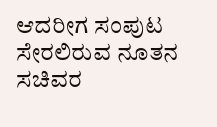ಆದರೀಗ ಸಂಪುಟ ಸೇರಲಿರುವ ನೂತನ ಸಚಿವರ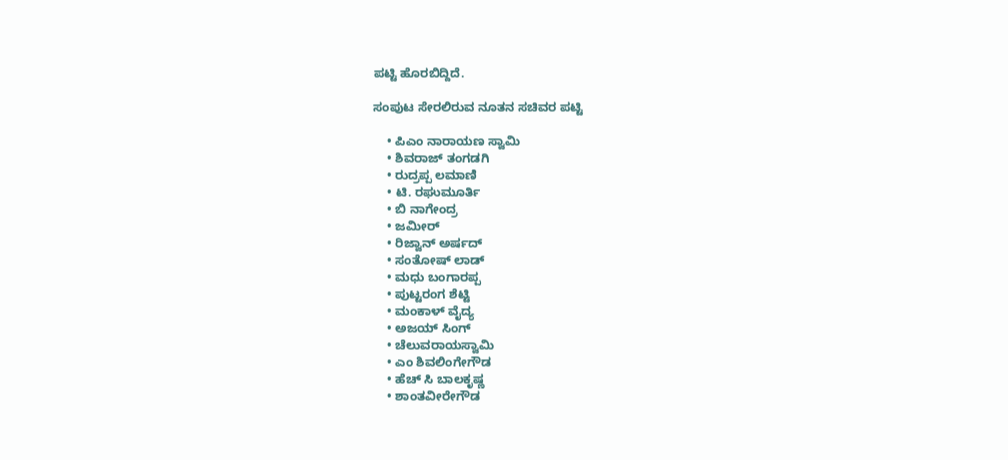ಪಟ್ಟಿ ಹೊರಬಿದ್ದಿದೆ.

ಸಂಪುಟ ಸೇರಲಿರುವ ನೂತನ ಸಚಿವರ ಪಟ್ಟಿ

    • ಪಿಎಂ ನಾರಾಯಣ ಸ್ವಾಮಿ
    • ಶಿವರಾಜ್ ತಂಗಡಗಿ
    • ರುದ್ರಪ್ಪ ಲಮಾಣಿ
    • ಟಿ. ರಘುಮೂರ್ತಿ
    • ಬಿ ನಾಗೇಂದ್ರ
    • ಜಮೀರ್
    • ರಿಜ್ವಾನ್ ಅರ್ಷದ್
    • ಸಂತೋಷ್ ಲಾಡ್
    • ಮಧು ಬಂಗಾರಪ್ಪ
    • ಪುಟ್ಟರಂಗ ಶೆಟ್ಟಿ
    • ಮಂಕಾಳ್ ವೈದ್ಯ
    • ಅಜಯ್ ಸಿಂಗ್
    • ಚೆಲುವರಾಯಸ್ವಾಮಿ
    • ಎಂ ಶಿವಲಿಂಗೇಗೌಡ
    • ಹೆಚ್‌ ಸಿ ಬಾಲಕೃಷ್ಣ
    • ಶಾಂತವೀರೇಗೌಡ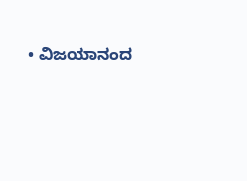• ವಿಜಯಾನಂದ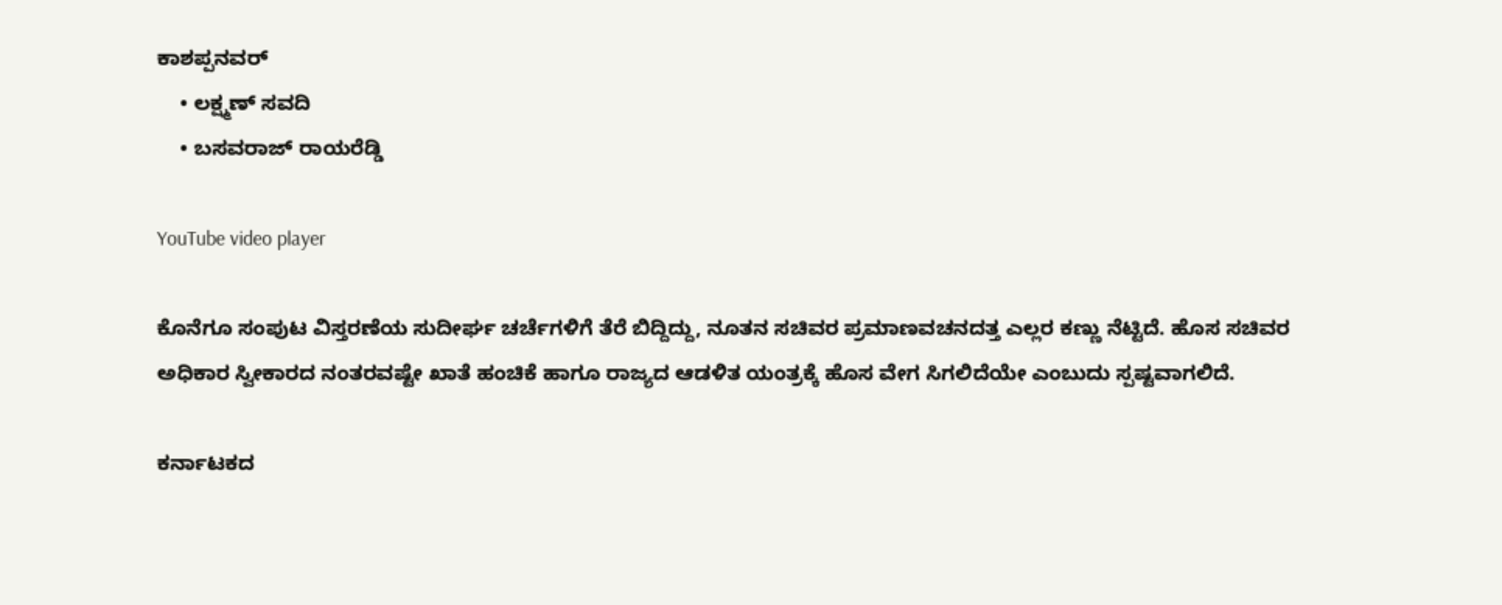ಕಾಶಪ್ಪನವರ್
    • ಲಕ್ಷ್ಮಣ್ ಸವದಿ
    • ಬಸವರಾಜ್ ರಾಯರೆಡ್ಡಿ

YouTube video player

ಕೊನೆಗೂ ಸಂಪುಟ ವಿಸ್ತರಣೆಯ ಸುದೀರ್ಘ ಚರ್ಚೆಗಳಿಗೆ ತೆರೆ ಬಿದ್ದಿದ್ದು, ನೂತನ ಸಚಿವರ ಪ್ರಮಾಣವಚನದತ್ತ ಎಲ್ಲರ ಕಣ್ಣು ನೆಟ್ಟಿದೆ. ಹೊಸ ಸಚಿವರ ಅಧಿಕಾರ ಸ್ವೀಕಾರದ ನಂತರವಷ್ಟೇ ಖಾತೆ ಹಂಚಿಕೆ ಹಾಗೂ ರಾಜ್ಯದ ಆಡಳಿತ ಯಂತ್ರಕ್ಕೆ ಹೊಸ ವೇಗ ಸಿಗಲಿದೆಯೇ ಎಂಬುದು ಸ್ಪಷ್ಟವಾಗಲಿದೆ.

ಕರ್ನಾಟಕದ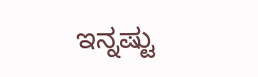ಇನ್ನಷ್ಟು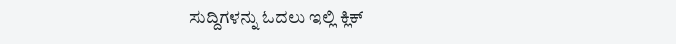ಸುದ್ದಿಗಳನ್ನು ಓದಲು ಇಲ್ಲಿ ಕ್ಲಿಕ್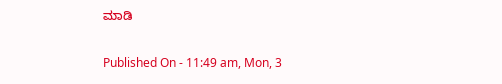ಮಾಡಿ

Published On - 11:49 am, Mon, 3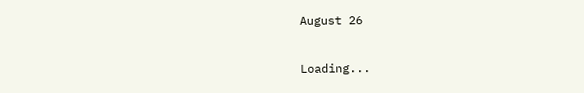August 26

Loading...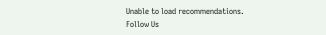Unable to load recommendations.
Follow Us